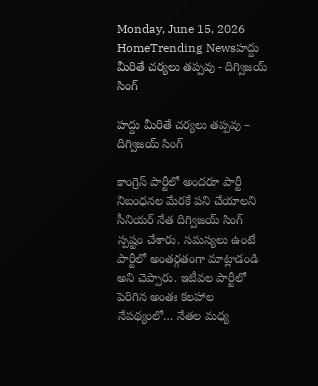Monday, June 15, 2026
HomeTrending Newsహద్దు మీరితే చర్యలు తప్పవు - దిగ్విజయ్ సింగ్

హద్దు మీరితే చర్యలు తప్పవు – దిగ్విజయ్ సింగ్

కాంగ్రెస్ పార్టీలో అందరూ పార్టీ నిబంధనల మేరకే పని చేయాలని సీనియర్ నేత దిగ్విజయ్ సింగ్ స్పష్టం చేశారు. సమస్యలు ఉంటే పార్టీలో అంతర్గతంగా మాట్లాడండి అని చెప్పారు. ఇటీవల పార్టీలో పెరిగిన అంతః కలహాల నేపథ్యంలో… నేతల మధ్య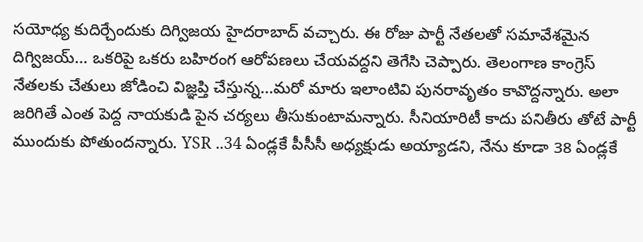సయోధ్య కుదిర్చేందుకు దిగ్విజయ హైదరాబాద్ వచ్చారు. ఈ రోజు పార్టీ నేతలతో సమావేశమైన దిగ్విజయ్… ఒకరిపై ఒకరు బహిరంగ ఆరోపణలు చేయవద్దని తెగేసి చెప్పారు. తెలంగాణ కాంగ్రెస్ నేతలకు చేతులు జోడించి విజ్ఞప్తి చేస్తున్న…మరో మారు ఇలాంటివి పునరావృతం కావొద్దన్నారు. అలా జరిగితే ఎంత పెద్ద నాయకుడి పైన చర్యలు తీసుకుంటామన్నారు. సీనియారిటీ కాదు పనితీరు తోటే పార్టీ ముందుకు పోతుందన్నారు. YSR ..34 ఏండ్లకే పీసీసీ అధ్యక్షుడు అయ్యాడని, నేను కూడా 38 ఏండ్లకే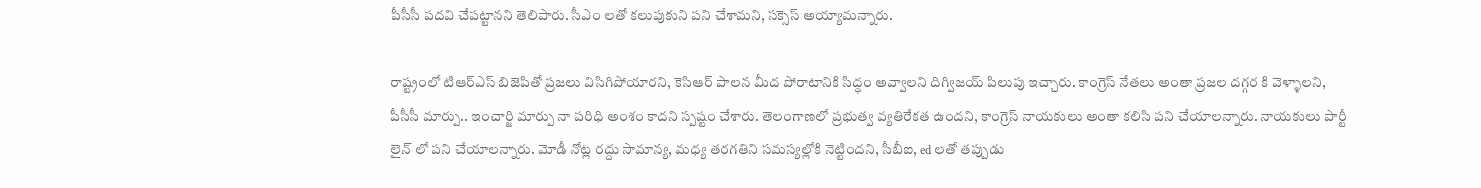పీసీసీ పదవి చేపట్టానని తెలిపారు. సీఎం లతో కలుపుకుని పని చేశామని, సక్సెస్ అయ్యామన్నారు.

రాష్ట్రంలో టిఆర్ఎస్ బిజెపితో ప్రజలు విసిగిపోయారని, కెసిఆర్ పాలన మీద పోరాటానికి సిద్ధం అవ్వాలని దిగ్విజయ్ పిలుపు ఇచ్చారు. కాంగ్రెస్ నేతలు అంతా ప్రజల దగ్గర కి వెళ్ళాలని, పీసీసీ మార్పు.. ఇంచార్జి మార్పు నా పరిధి అంశం కాదని స్పష్టం చేశారు. తెలంగాణలో ప్రభుత్వ వ్యతిరేకత ఉందని, కాంగ్రెస్ నాయకులు అంతా కలిసి పని చేయాలన్నారు. నాయకులు పార్టీ లైన్ లో పని చేయాలన్నారు. మోడీ నోట్ల రద్దు సామాన్య, మధ్య తరగతిని సమస్యల్లోకి నెట్టిందని, సీబీఐ, ed లతో తప్పుడు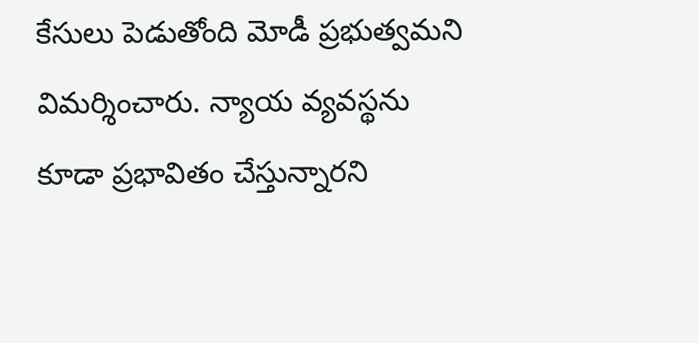కేసులు పెడుతోంది మోడీ ప్రభుత్వమని విమర్శించారు. న్యాయ వ్యవస్థను కూడా ప్రభావితం చేస్తున్నారని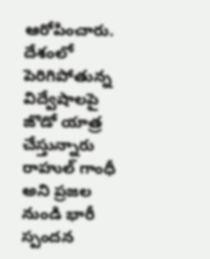ఆరోపించారు. దేశంలో పెరిగిపోతున్న విద్వేషాలపై జొడో యాత్ర చేస్తున్నారు రాహుల్ గాంధీ అని ప్రజల నుండి భారీ స్పందన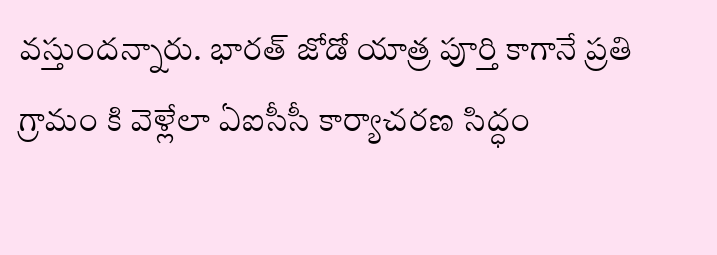వస్తుందన్నారు. భారత్ జోడో యాత్ర పూర్తి కాగానే ప్రతి గ్రామం కి వెళ్లేలా ఏఐసీసీ కార్యాచరణ సిద్ధం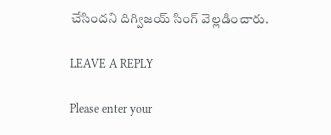చేసిందని దిగ్విజయ్ సింగ్ వెల్లడించారు.

LEAVE A REPLY

Please enter your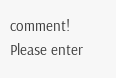comment!
Please enter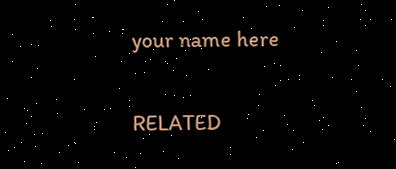your name here

RELATED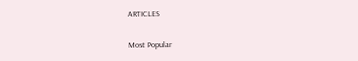ARTICLES

Most Popular